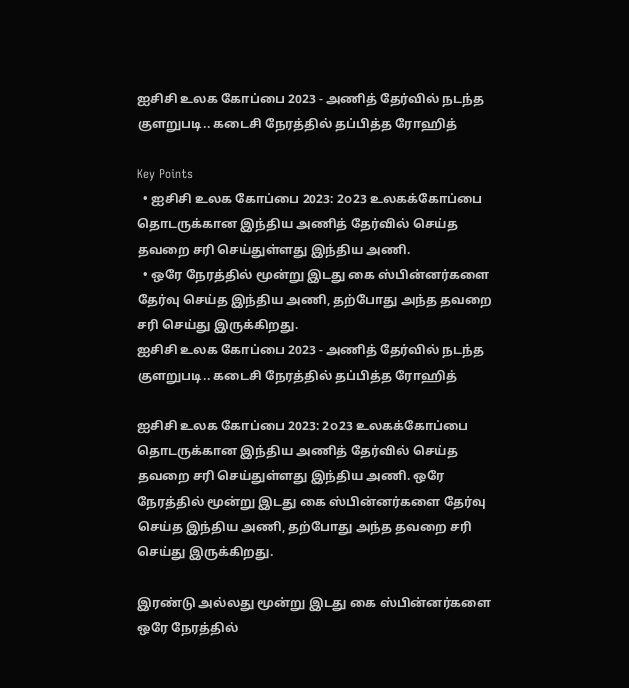ஐசிசி உலக கோப்பை 2023 - அணித் தேர்வில் நடந்த குளறுபடி.. கடைசி நேரத்தில் தப்பித்த ரோஹித்

Key Points
  • ஐசிசி உலக கோப்பை 2023: 2௦23 உலகக்கோப்பை தொடருக்கான இந்திய அணித் தேர்வில் செய்த தவறை சரி செய்துள்ளது இந்திய அணி.
  • ஒரே நேரத்தில் மூன்று இடது கை ஸ்பின்னர்களை தேர்வு செய்த இந்திய அணி, தற்போது அந்த தவறை சரி செய்து இருக்கிறது.
ஐசிசி உலக கோப்பை 2023 - அணித் தேர்வில் நடந்த குளறுபடி.. கடைசி நேரத்தில் தப்பித்த ரோஹித்

ஐசிசி உலக கோப்பை 2023: 2௦23 உலகக்கோப்பை தொடருக்கான இந்திய அணித் தேர்வில் செய்த தவறை சரி செய்துள்ளது இந்திய அணி. ஒரே நேரத்தில் மூன்று இடது கை ஸ்பின்னர்களை தேர்வு செய்த இந்திய அணி, தற்போது அந்த தவறை சரி செய்து இருக்கிறது.

இரண்டு அல்லது மூன்று இடது கை ஸ்பின்னர்களை ஒரே நேரத்தில்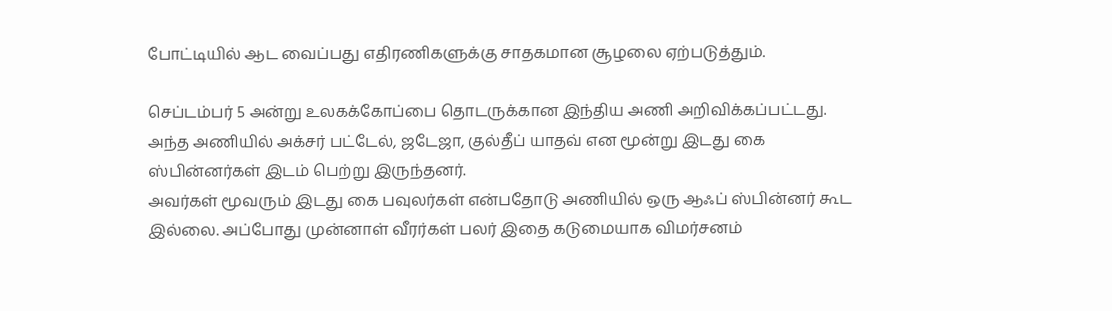போட்டியில் ஆட வைப்பது எதிரணிகளுக்கு சாதகமான சூழலை ஏற்படுத்தும்.

செப்டம்பர் 5 அன்று உலகக்கோப்பை தொடருக்கான இந்திய அணி அறிவிக்கப்பட்டது. அந்த அணியில் அக்சர் பட்டேல், ஜடேஜா, குல்தீப் யாதவ் என மூன்று இடது கை ஸ்பின்னர்கள் இடம் பெற்று இருந்தனர்.
அவர்கள் மூவரும் இடது கை பவுலர்கள் என்பதோடு அணியில் ஒரு ஆஃப் ஸ்பின்னர் கூட இல்லை. அப்போது முன்னாள் வீரர்கள் பலர் இதை கடுமையாக விமர்சனம்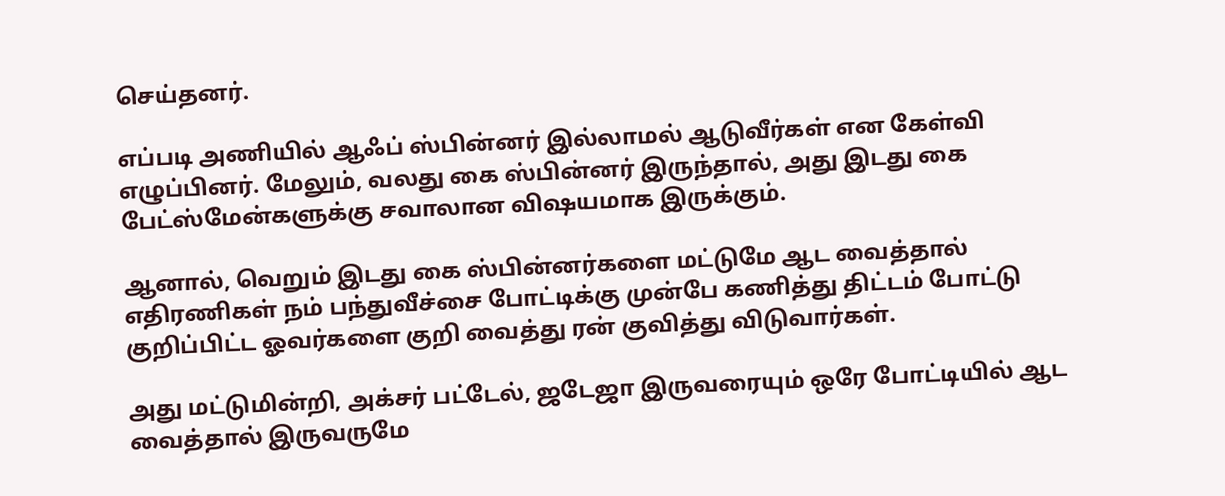செய்தனர்.

எப்படி அணியில் ஆஃப் ஸ்பின்னர் இல்லாமல் ஆடுவீர்கள் என கேள்வி எழுப்பினர். மேலும், வலது கை ஸ்பின்னர் இருந்தால், அது இடது கை பேட்ஸ்மேன்களுக்கு சவாலான விஷயமாக இருக்கும்.

ஆனால், வெறும் இடது கை ஸ்பின்னர்களை மட்டுமே ஆட வைத்தால் எதிரணிகள் நம் பந்துவீச்சை போட்டிக்கு முன்பே கணித்து திட்டம் போட்டு குறிப்பிட்ட ஓவர்களை குறி வைத்து ரன் குவித்து விடுவார்கள்.

அது மட்டுமின்றி, அக்சர் பட்டேல், ஜடேஜா இருவரையும் ஒரே போட்டியில் ஆட வைத்தால் இருவருமே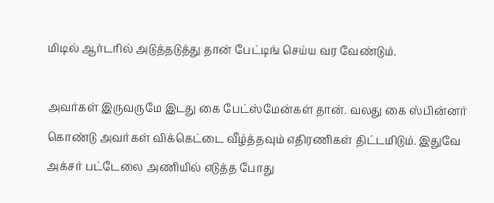மிடில் ஆர்டரில் அடுத்தடுத்து தான் பேட்டிங் செய்ய வர வேண்டும்.

அவர்கள் இருவருமே இடது கை பேட்ஸ்மேன்கள் தான். வலது கை ஸ்பின்னர் கொண்டு அவர்கள் விக்கெட்டை வீழ்த்தவும் எதிரணிகள் திட்டமிடும். இதுவே அக்சர் பட்டேலை அணியில் எடுத்த போது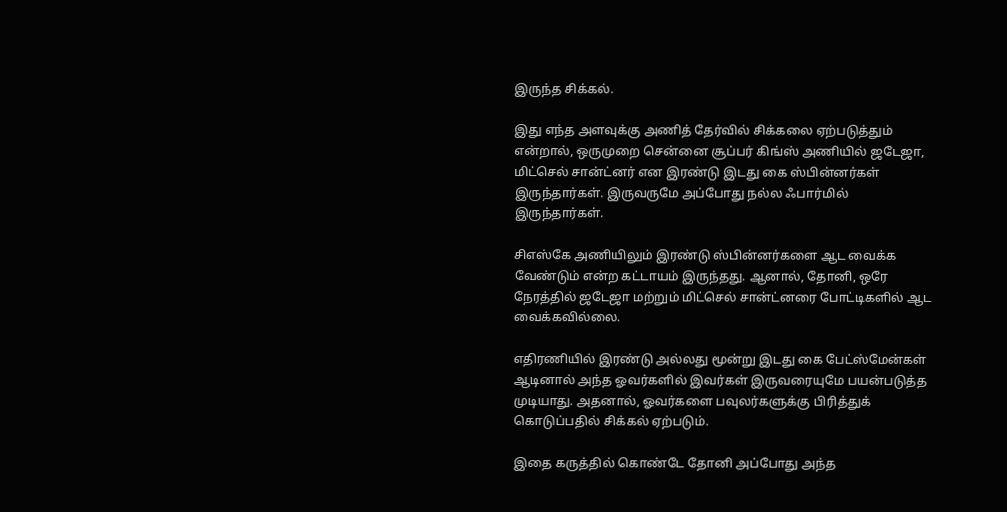இருந்த சிக்கல்.

இது எந்த அளவுக்கு அணித் தேர்வில் சிக்கலை ஏற்படுத்தும் என்றால், ஒருமுறை சென்னை சூப்பர் கிங்ஸ் அணியில் ஜடேஜா, மிட்செல் சான்ட்னர் என இரண்டு இடது கை ஸ்பின்னர்கள் இருந்தார்கள். இருவருமே அப்போது நல்ல ஃபார்மில் இருந்தார்கள்.

சிஎஸ்கே அணியிலும் இரண்டு ஸ்பின்னர்களை ஆட வைக்க வேண்டும் என்ற கட்டாயம் இருந்தது. ஆனால், தோனி, ஒரே நேரத்தில் ஜடேஜா மற்றும் மிட்செல் சான்ட்னரை போட்டிகளில் ஆட வைக்கவில்லை.

எதிரணியில் இரண்டு அல்லது மூன்று இடது கை பேட்ஸ்மேன்கள் ஆடினால் அந்த ஓவர்களில் இவர்கள் இருவரையுமே பயன்படுத்த முடியாது. அதனால், ஓவர்களை பவுலர்களுக்கு பிரித்துக் கொடுப்பதில் சிக்கல் ஏற்படும்.

இதை கருத்தில் கொண்டே தோனி அப்போது அந்த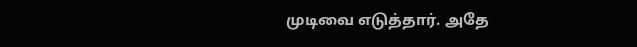முடிவை எடுத்தார். அதே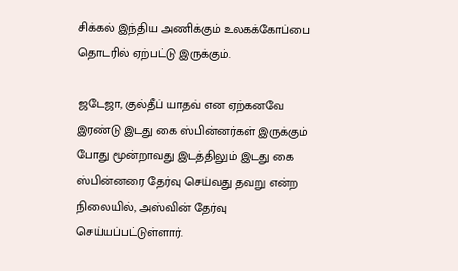சிக்கல் இந்திய அணிக்கும் உலகக்கோப்பை தொடரில் ஏற்பட்டு இருக்கும்.

ஜடேஜா, குல்தீப் யாதவ் என ஏற்கனவே இரண்டு இடது கை ஸ்பின்னர்கள் இருக்கும் போது மூன்றாவது இடத்திலும் இடது கை ஸ்பின்னரை தேர்வு செய்வது தவறு என்ற நிலையில், அஸ்வின் தேர்வு செய்யப்பட்டுள்ளார்.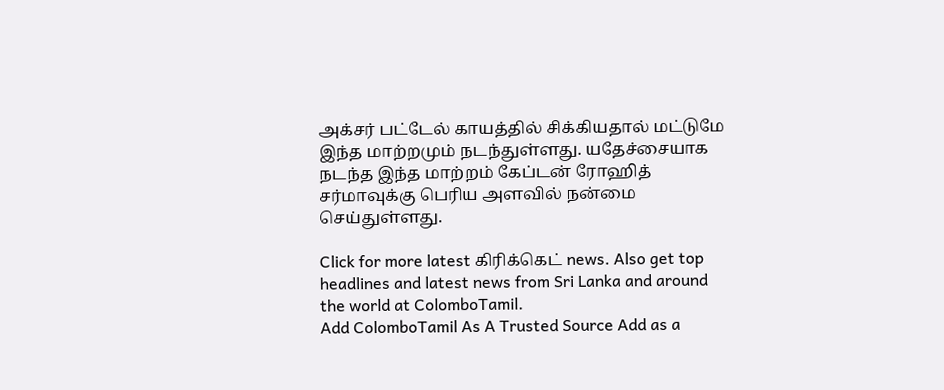அக்சர் பட்டேல் காயத்தில் சிக்கியதால் மட்டுமே இந்த மாற்றமும் நடந்துள்ளது. யதேச்சையாக நடந்த இந்த மாற்றம் கேப்டன் ரோஹித் சர்மாவுக்கு பெரிய அளவில் நன்மை செய்துள்ளது.

Click for more latest கிரிக்கெட் news. Also get top headlines and latest news from Sri Lanka and around the world at ColomboTamil.
Add ColomboTamil As A Trusted Source Add as a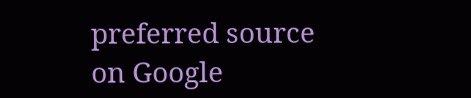preferred source on Google